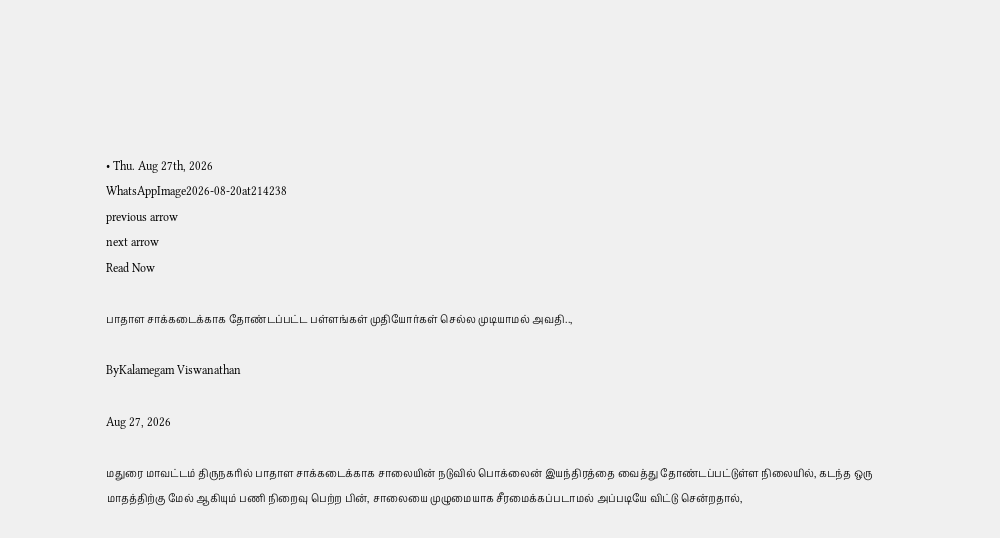• Thu. Aug 27th, 2026
WhatsAppImage2026-08-20at214238
previous arrow
next arrow
Read Now

பாதாள சாக்கடைக்காக தோண்டப்பட்ட பள்ளங்கள் முதியோர்கள் செல்ல முடியாமல் அவதி..,

ByKalamegam Viswanathan

Aug 27, 2026

மதுரை மாவட்டம் திருநகரில் பாதாள சாக்கடைக்காக சாலையின் நடுவில் பொக்லைன் இயந்திரத்தை வைத்து தோண்டப்பட்டுள்ள நிலையில், கடந்த ஒரு மாதத்திற்கு மேல் ஆகியும் பணி நிறைவு பெற்ற பின், சாலையை முழுமையாக சீரமைக்கப்படாமல் அப்படியே விட்டு சென்றதால்,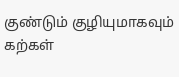குண்டும் குழியுமாகவும் கற்கள்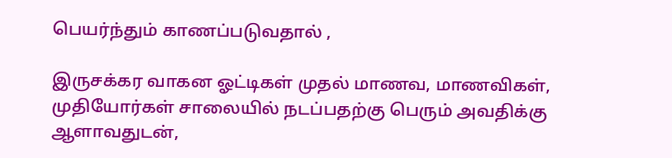பெயர்ந்தும் காணப்படுவதால் ,

இருசக்கர வாகன ஓட்டிகள் முதல் மாணவ, மாணவிகள், முதியோர்கள் சாலையில் நடப்பதற்கு பெரும் அவதிக்கு ஆளாவதுடன்,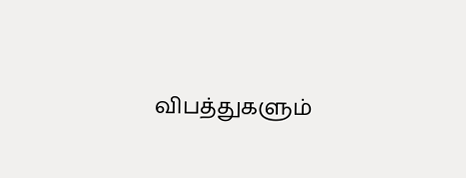விபத்துகளும்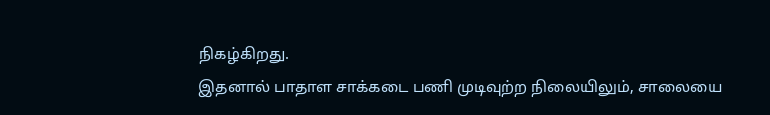நிகழ்கிறது.
இதனால் பாதாள சாக்கடை பணி முடிவுற்ற நிலையிலும், சாலையை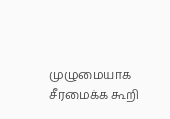முழுமையாக சீரமைக்க கூறி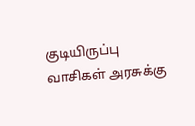குடியிருப்பு வாசிகள் அரசுக்கு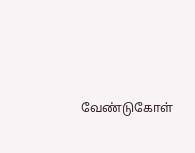வேண்டுகோள்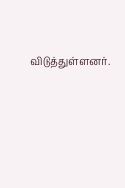விடுத்துள்ளனர்.